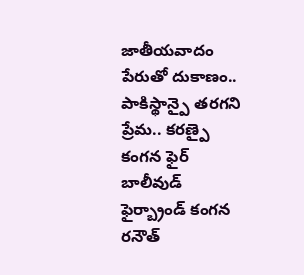జాతీయవాదం పేరుతో దుకాణం.. పాకిస్థాన్పై తరగని ప్రేమ.. కరణ్పై కంగన ఫైర్
బాలీవుడ్ ఫైర్బ్రాండ్ కంగన రనౌత్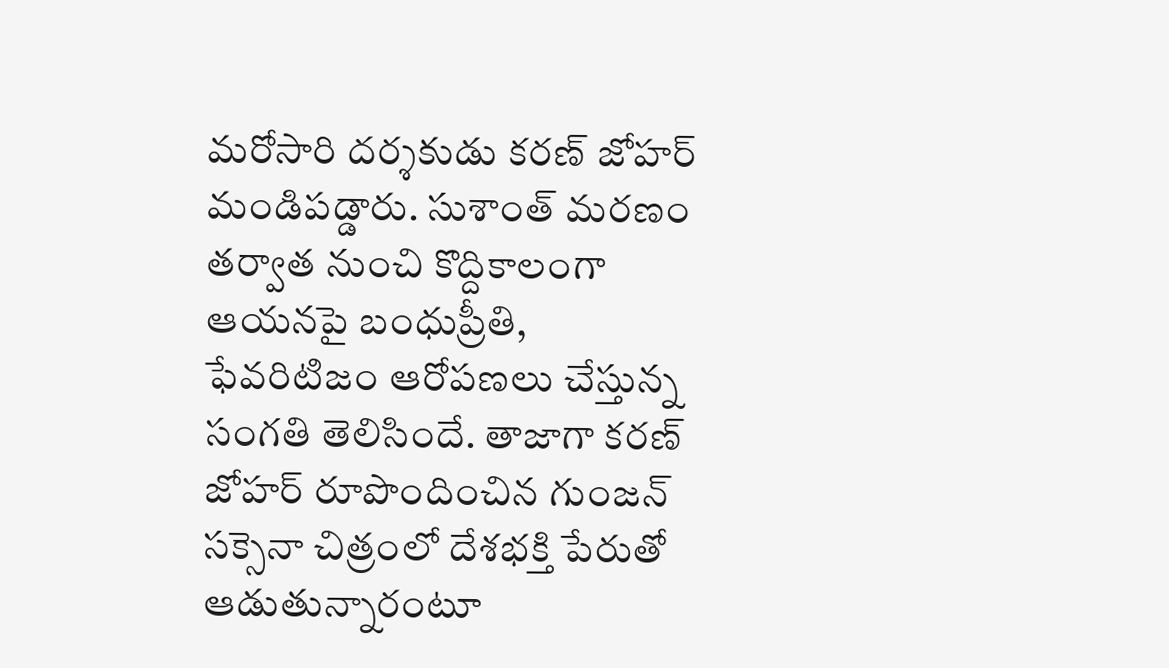మరోసారి దర్శకుడు కరణ్ జోహర్ మండిపడ్డారు. సుశాంత్ మరణం తర్వాత నుంచి కొద్దికాలంగా ఆయనపై బంధుప్రీతి, ఫేవరిటిజం ఆరోపణలు చేస్తున్న సంగతి తెలిసిందే. తాజాగా కరణ్ జోహర్ రూపొందించిన గుంజన్ సక్సెనా చిత్రంలో దేశభక్తి పేరుతో ఆడుతున్నారంటూ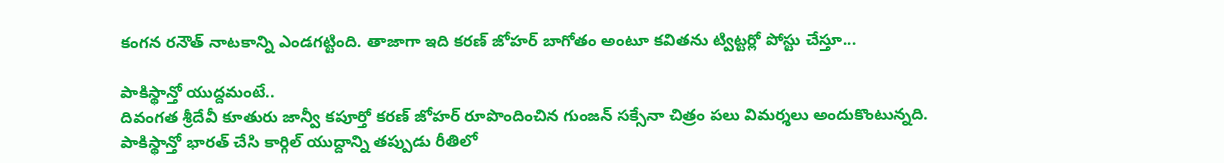కంగన రనౌత్ నాటకాన్ని ఎండగట్టింది. తాజాగా ఇది కరణ్ జోహర్ బాగోతం అంటూ కవితను ట్విట్టర్లో పోస్టు చేస్తూ...

పాకిస్థాన్తో యుద్దమంటే..
దివంగత శ్రీదేవీ కూతురు జాన్వీ కపూర్తో కరణ్ జోహర్ రూపొందించిన గుంజన్ సక్సేనా చిత్రం పలు విమర్శలు అందుకొంటున్నది. పాకిస్థాన్తో భారత్ చేసి కార్గిల్ యుద్దాన్ని తప్పుడు రీతిలో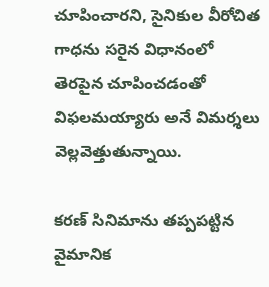చూపించారని, సైనికుల వీరోచిత గాధను సరైన విధానంలో తెరపైన చూపించడంతో విఫలమయ్యారు అనే విమర్శలు వెల్లవెత్తుతున్నాయి.

కరణ్ సినిమాను తప్పపట్టిన వైమానిక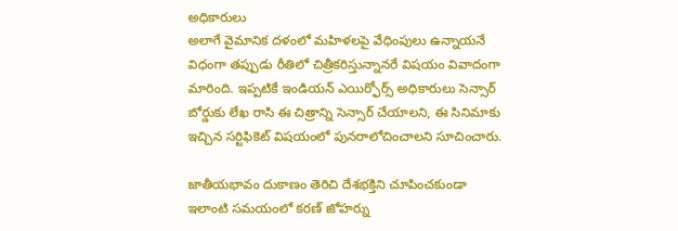అధికారులు
అలాగే వైమానిక దళంలో మహిళలపై వేధింపులు ఉన్నాయనే విధంగా తప్పుడు రీతిలో చిత్రీకరిస్తున్నానరే విషయం వివాదంగా మారింది. ఇప్పటికే ఇండియన్ ఎయిర్ఫోర్స్ అధికారులు సెన్సార్ బోర్డుకు లేఖ రాసి ఈ చిత్రాన్ని సెన్సార్ చేయాలని, ఈ సినిమాకు ఇచ్చిన సర్టిఫికెట్ విషయంలో పునరాలోచించాలని సూచించారు.

జాతీయభావం దుకాణం తెరిచి దేశభక్తిని చూపించకుండా
ఇలాంటి సమయంలో కరణ్ జోహర్ను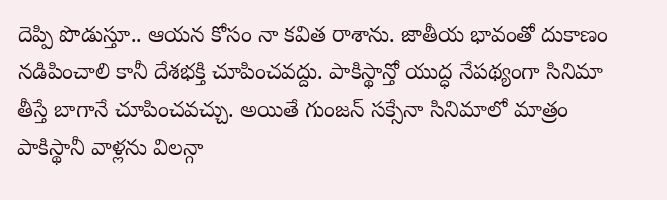దెప్పి పొడుస్తూ.. ఆయన కోసం నా కవిత రాశాను. జాతీయ భావంతో దుకాణం నడిపించాలి కానీ దేశభక్తి చూపించవద్దు. పాకిస్థాన్తో యుద్ధ నేపథ్యంగా సినిమా తీస్తే బాగానే చూపించవచ్చు. అయితే గుంజన్ సక్సేనా సినిమాలో మాత్రం పాకిస్థానీ వాళ్లను విలన్గా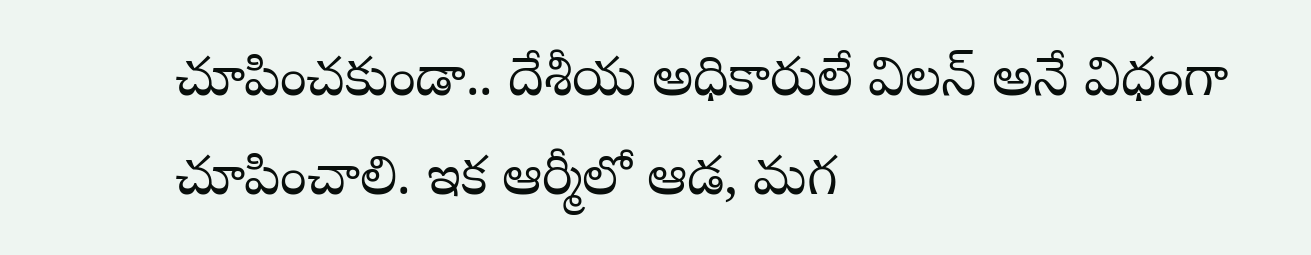చూపించకుండా.. దేశీయ అధికారులే విలన్ అనే విధంగా చూపించాలి. ఇక ఆర్మీలో ఆడ, మగ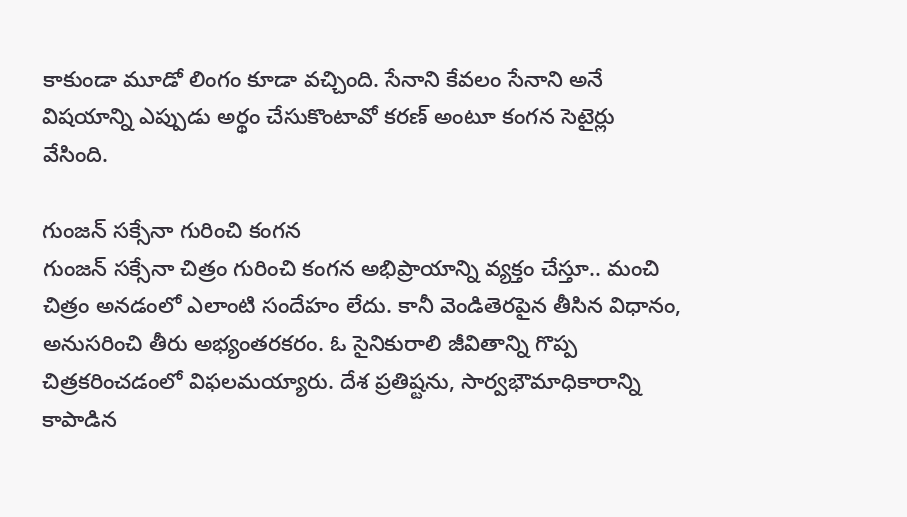కాకుండా మూడో లింగం కూడా వచ్చింది. సేనాని కేవలం సేనాని అనే విషయాన్ని ఎప్పుడు అర్థం చేసుకొంటావో కరణ్ అంటూ కంగన సెటైర్లు వేసింది.

గుంజన్ సక్సేనా గురించి కంగన
గుంజన్ సక్సేనా చిత్రం గురించి కంగన అభిప్రాయాన్ని వ్యక్తం చేస్తూ.. మంచి చిత్రం అనడంలో ఎలాంటి సందేహం లేదు. కానీ వెండితెరపైన తీసిన విధానం, అనుసరించి తీరు అభ్యంతరకరం. ఓ సైనికురాలి జీవితాన్ని గొప్ప చిత్రకరించడంలో విఫలమయ్యారు. దేశ ప్రతిష్టను, సార్వభౌమాధికారాన్ని కాపాడిన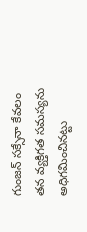గుంజన్ సక్సేనా కేవలం తన వ్యక్తిగత సమస్యను అధిగమించినట్టు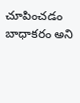చూపించడం బాధాకరం అని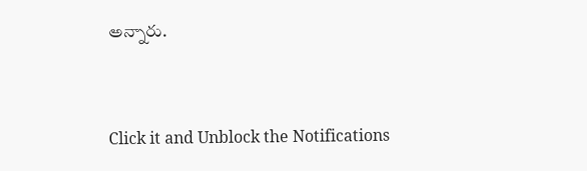అన్నారు.


Click it and Unblock the Notifications